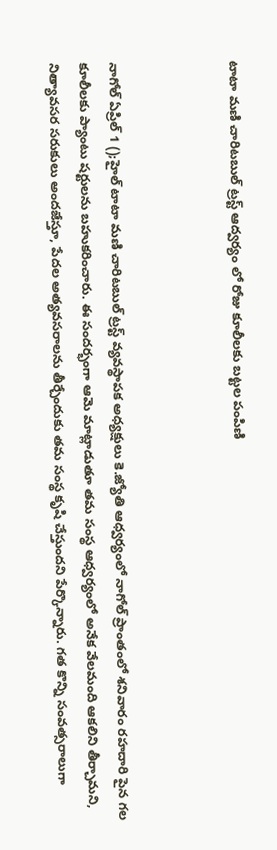టాటా మణి చారిటబుల్ ట్రస్ట్ ఆద్వర్యం లో రోజు కూలీలకు బట్టల పంపిణి



నాగోల్ ఏప్రిల్ 1 ();హైల్ టాటా మణి చారిటబుల్ ట్రస్ట్ వ్యవస్థాపక అధ్యక్షులు కె.జ్యోతి ఆధ్వర్యంలో నాగోల్ ప్రాంతంలో శనివారం రహదారి పైన గల కూలీలకు ప్యాంటు షర్టులను బహుకరించారు. ఈ సందర్భంగా ఆమె మాట్లాడుతూ తమ సంస్థ ఆధ్వర్యంలో అనేక వేలమంది ఆకలిని తీర్చామని, నిత్యావసర సరుకులు అందజేస్తూ, పేదల అత్యవసరాలను తీర్చేందుకు తమ సంస్థ కృషి చేస్తుందని పేర్కొన్నారు. గత కొన్ని సంవత్సరాలుగా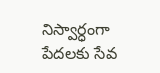నిస్వార్ధంగా పేదలకు సేవ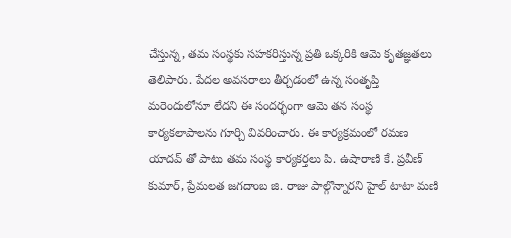చేస్తున్న, తమ సంస్థకు సహకరిస్తున్న ప్రతి ఒక్కరికి ఆమె కృతజ్ఞతలు తెలిపారు. పేదల అవసరాలు తీర్చడంలో ఉన్న సంతృప్తి మరెందులోనూ లేదని ఈ సందర్భంగా ఆమె తన సంస్థ కార్యకలాపాలను గూర్చి వివరించారు. ఈ కార్యక్రమంలో రమణ యాదవ్ తో పాటు తమ సంస్థ కార్యకర్తలు పి. ఉషారాణి కే. ప్రవీణ్ కుమార్, ప్రేమలత జగదాంబ జి. రాజు పాల్గొన్నారని హైల్ టాటా మణి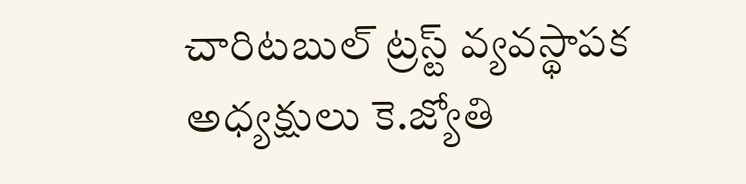చారిటబుల్ ట్రస్ట్ వ్యవస్థాపక అధ్యక్షులు కె.జ్యోతి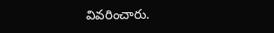వివరించారు.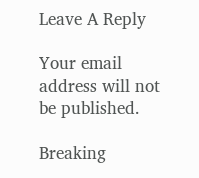Leave A Reply

Your email address will not be published.

Breaking